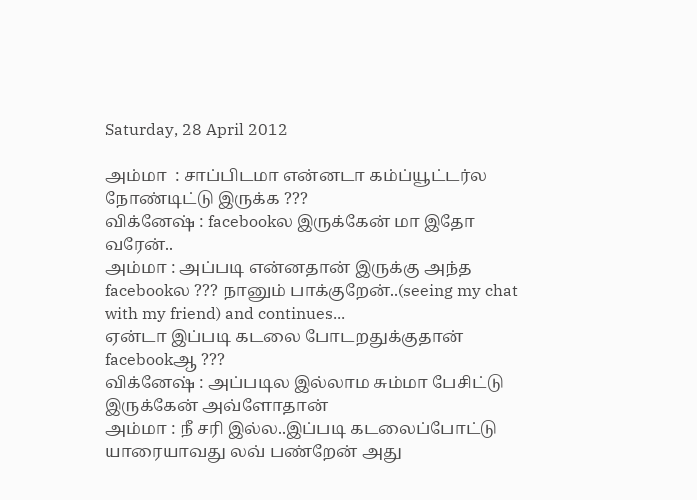Saturday, 28 April 2012

அம்மா  : சாப்பிடமா என்னடா கம்ப்யூட்டர்ல  நோண்டிட்டு இருக்க ???
விக்னேஷ் : facebookல இருக்கேன் மா இதோ வரேன்..
அம்மா : அப்படி என்னதான் இருக்கு அந்த facebookல ??? நானும் பாக்குறேன்..(seeing my chat with my friend) and continues...
ஏன்டா இப்படி கடலை போடறதுக்குதான் facebookஆ ???
விக்னேஷ் : அப்படில இல்லாம சும்மா பேசிட்டு இருக்கேன் அவ்ளோதான்
அம்மா : நீ சரி இல்ல..இப்படி கடலைப்போட்டு யாரையாவது லவ் பண்றேன் அது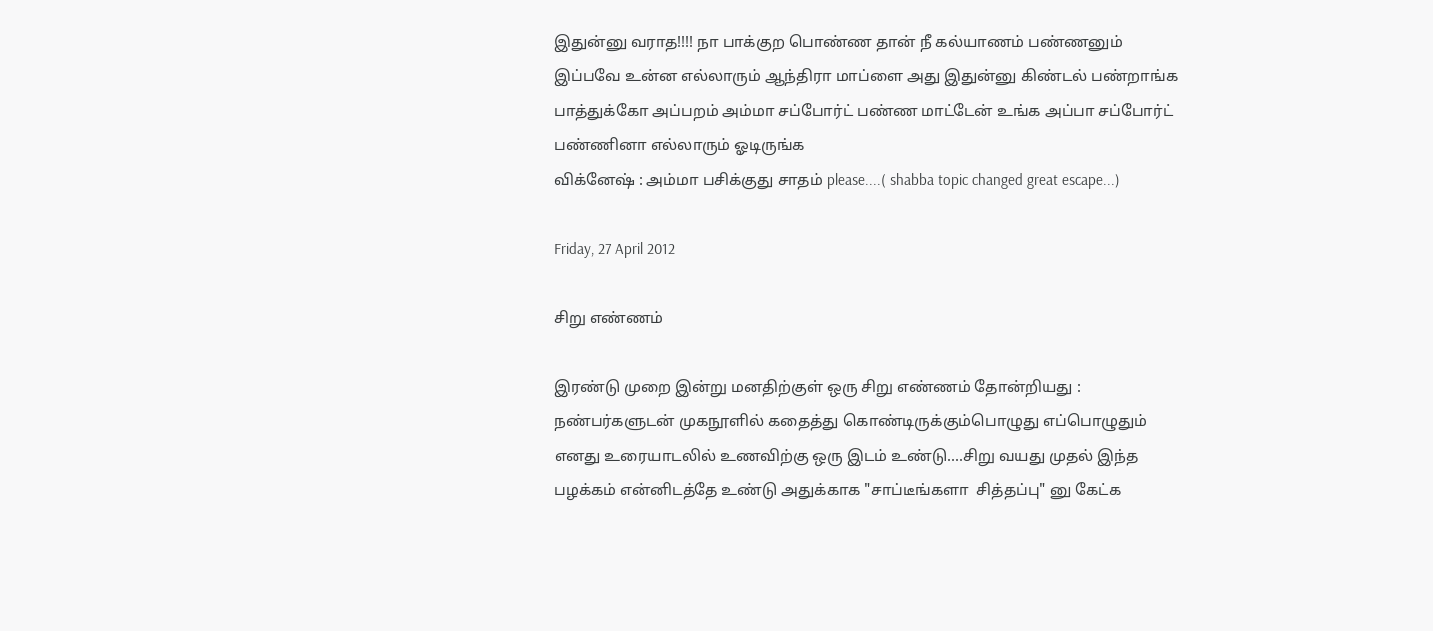இதுன்னு வராத!!!! நா பாக்குற பொண்ண தான் நீ கல்யாணம் பண்ணனும் இப்பவே உன்ன எல்லாரும் ஆந்திரா மாப்ளை அது இதுன்னு கிண்டல் பண்றாங்க பாத்துக்கோ அப்பறம் அம்மா சப்போர்ட் பண்ண மாட்டேன் உங்க அப்பா சப்போர்ட் பண்ணினா எல்லாரும் ஓடிருங்க
விக்னேஷ் : அம்மா பசிக்குது சாதம் please....( shabba topic changed great escape...)

Friday, 27 April 2012

சிறு எண்ணம்

இரண்டு முறை இன்று மனதிற்குள் ஒரு சிறு எண்ணம் தோன்றியது :
நண்பர்களுடன் முகநூளில் கதைத்து கொண்டிருக்கும்பொழுது எப்பொழுதும் எனது உரையாடலில் உணவிற்கு ஒரு இடம் உண்டு....சிறு வயது முதல் இந்த பழக்கம் என்னிடத்தே உண்டு அதுக்காக "சாப்டீங்களா  சித்தப்பு" னு கேட்க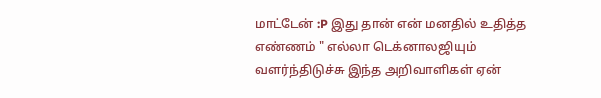மாட்டேன் :P இது தான் என் மனதில் உதித்த எண்ணம் " எல்லா டெக்னாலஜியும் வளர்ந்திடுச்சு இந்த அறிவாளிகள் ஏன்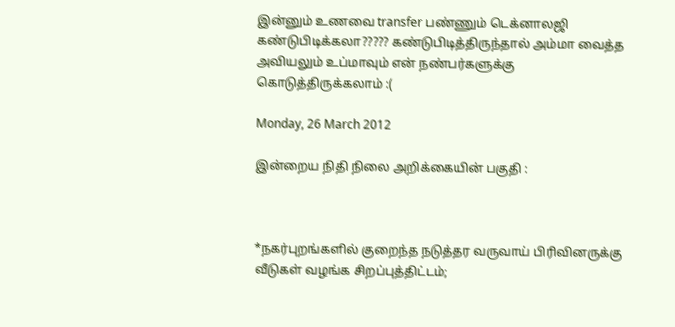இன்னும் உணவை transfer பண்ணும் டெக்னாலஜி கண்டுபிடிக்கலா????? கண்டுபிடித்திருந்தால் அம்மா வைத்த அவியலும் உப்மாவும் என் நண்பர்களுக்கு கொடுத்திருக்கலாம் :(

Monday, 26 March 2012

இன்றைய நிதி நிலை அறிக்கையின் பகுதி :



*நகர்புறங்களில் குறைந்த நடுத்தர வருவாய் பிரிவினருக்கு வீடுகள் வழங்க சிறப்புத்திட்டம்;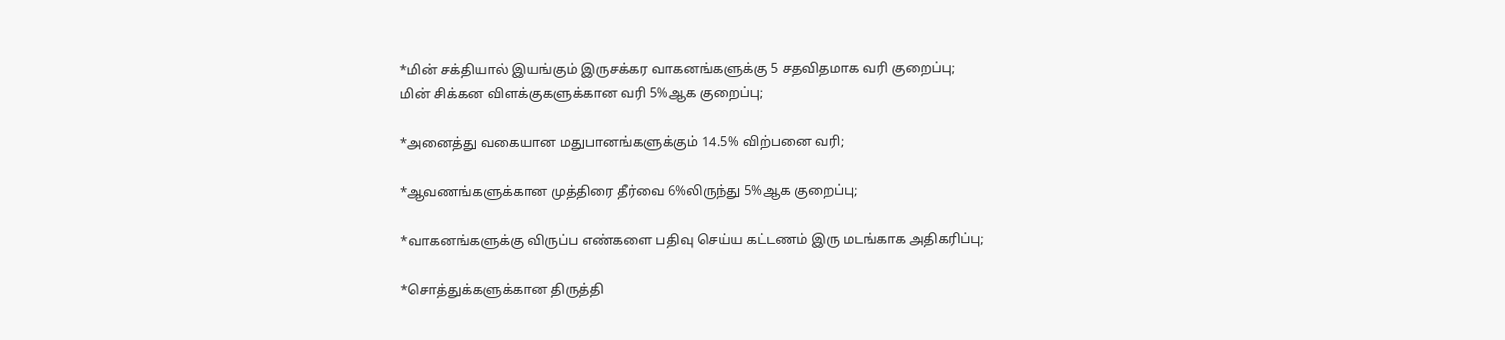*மின் சக்தியால் இயங்கும் இருசக்கர வாகனங்களுக்கு 5 சதவிதமாக வரி குறைப்பு;
மின் சிக்கன விளக்குகளுக்கான வரி 5%ஆக குறைப்பு;

*அனைத்து வகையான மதுபானங்களுக்கும் 14.5% விற்பனை வரி;

*ஆவணங்களுக்கான முத்திரை தீர்வை 6%லிருந்து 5%ஆக குறைப்பு;

*வாகனங்களுக்கு விருப்ப எண்களை பதிவு செய்ய கட்டணம் இரு மடங்காக அதிகரிப்பு;

*சொத்துக்களுக்கான திருத்தி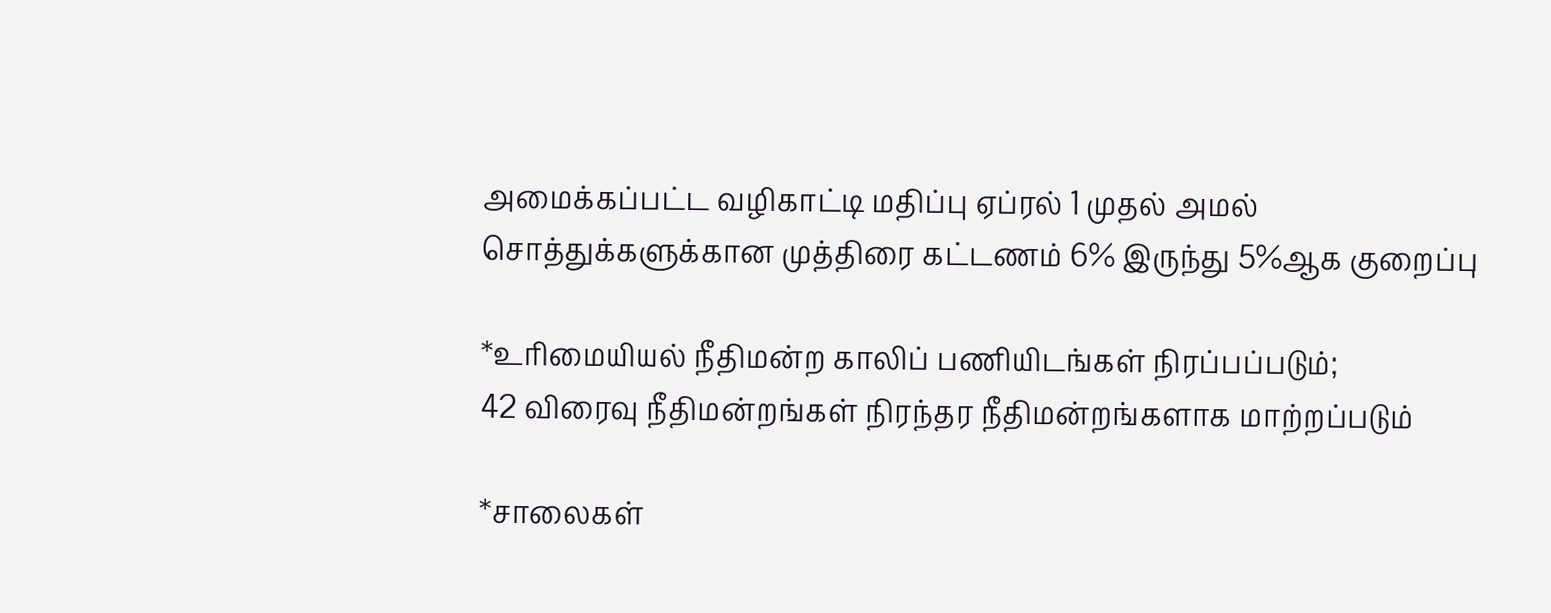அமைக்கப்பட்ட வழிகாட்டி மதிப்பு ஏப்ரல் 1 முதல் அமல்
சொத்துக்களுக்கான முத்திரை கட்டணம் 6% இருந்து 5%ஆக குறைப்பு

*உரிமையியல் நீதிமன்ற காலிப் பணியிடங்கள் நிரப்பப்படும்;
42 விரைவு நீதிமன்றங்கள் நிரந்தர நீதிமன்றங்களாக மாற்றப்படும்

*சாலைகள்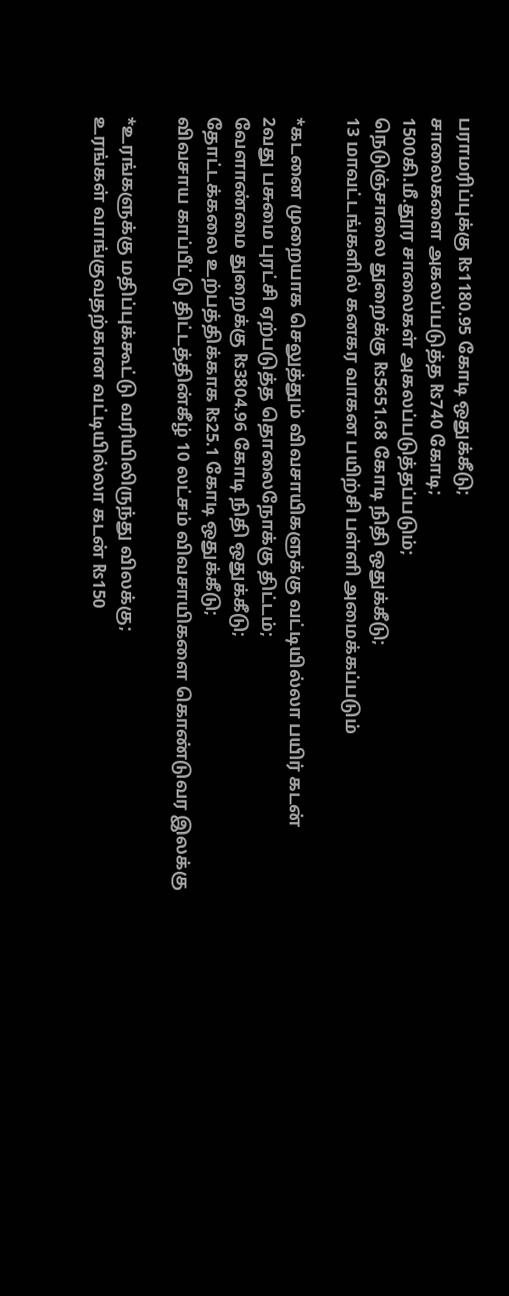பராமரிப்புக்கு ₨1180.95 கோடி ஒதுக்கீடு;
சாலைகளை அகலப்படுத்த ₨740 கோடி;
1500கி.மீ.தூர சாலைகள் அகலப்படுத்தப்படும்;
நெடுஞ்சாலை துறைக்கு ₨5651.68 கோடி நிதி ஒதுக்கீடு;
13 மாவட்டங்களில் கனகர வாகன பயிற்சி பள்ளி அமைக்கப்படும்

*கடனை முறையாக செலுத்தும் விவசாயிகளுக்கு வட்டியில்லா பயிர் கடன்
2வது பசுமை புரட்சி ஏற்படுத்த தொலைநோக்கு திட்டம்;
வேளாண்மை துறைக்கு ₨3804.96 கோடி நிதி ஒதுக்கீடு;
தோட்டக்கலை உற்பத்திக்காக ₨25.1 கோடி ஒதுக்கீடு;
விவசாய காப்பீட்டு திட்டத்தின்கீழ் 10 லட்சம் விவசாயிகளை கொண்டுவர இலக்கு

*உரங்களுக்கு மதிப்புக்கூட்டு வரியிலிருந்து விலக்கு;
உரங்கள் வாங்குவதற்கான வட்டியில்லா கடன் ₨150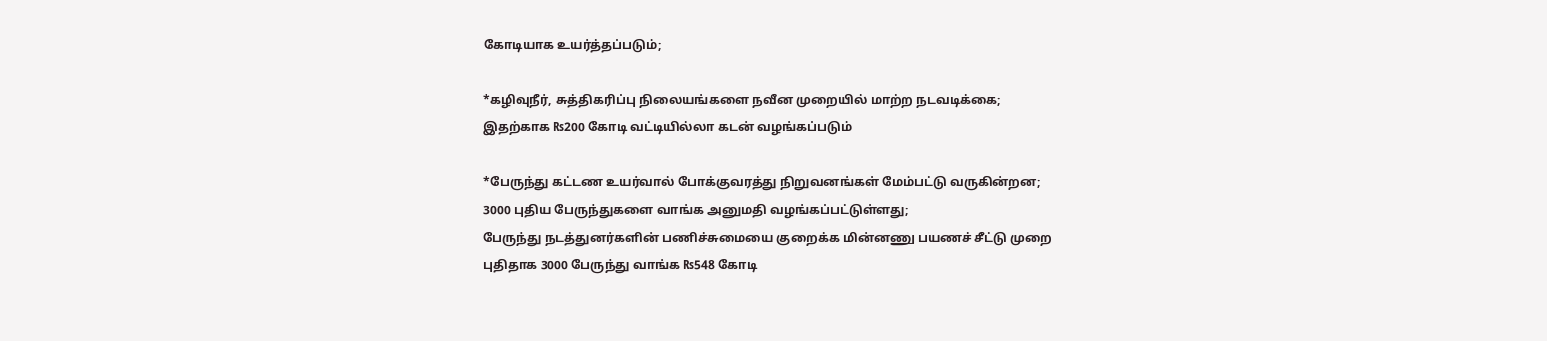கோடியாக உயர்த்தப்படும்;

*கழிவுநீர், சுத்திகரிப்பு நிலையங்களை நவீன முறையில் மாற்ற நடவடிக்கை;
இதற்காக ₨200 கோடி வட்டியில்லா கடன் வழங்கப்படும்

*பேருந்து கட்டண உயர்வால் போக்குவரத்து நிறுவனங்கள் மேம்பட்டு வருகின்றன;
3000 புதிய பேருந்துகளை வாங்க அனுமதி வழங்கப்பட்டுள்ளது;
பேருந்து நடத்துனர்களின் பணிச்சுமையை குறைக்க மின்னணு பயணச் சீட்டு முறை
புதிதாக 3000 பேருந்து வாங்க ₨548 கோடி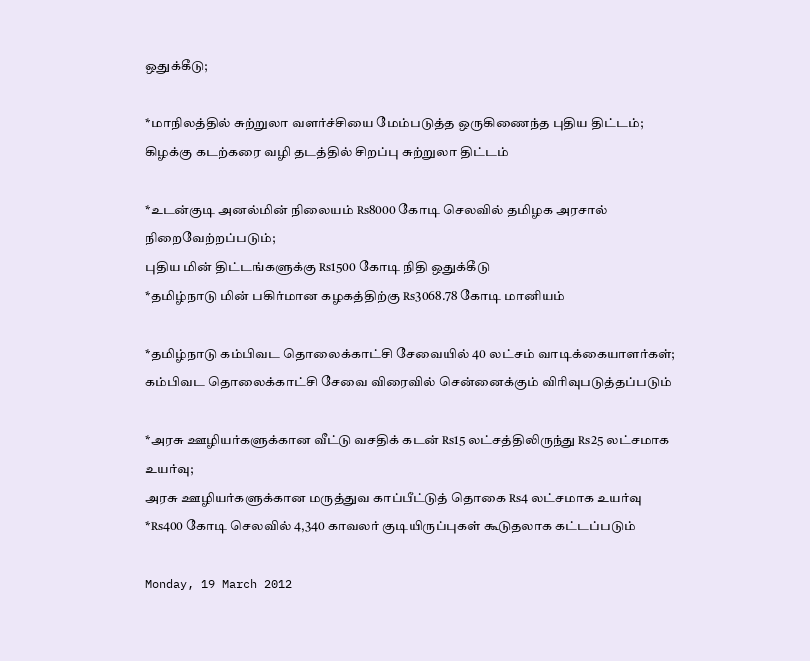ஒதுக்கீடு;

*மாநிலத்தில் சுற்றுலா வளர்ச்சியை மேம்படுத்த ஒருகிணைந்த புதிய திட்டம்;
கிழக்கு கடற்கரை வழி தடத்தில் சிறப்பு சுற்றுலா திட்டம்

*உடன்குடி அனல்மின் நிலையம் ₨8000 கோடி செலவில் தமிழக அரசால் நிறைவேற்றப்படும்;
புதிய மின் திட்டங்களுக்கு ₨1500 கோடி நிதி ஒதுக்கீடு
*தமிழ்நாடு மின் பகிர்மான கழகத்திற்கு ₨3068.78 கோடி மானியம்

*தமிழ்நாடு கம்பிவட தொலைக்காட்சி சேவையில் 40 லட்சம் வாடிக்கையாளர்கள்;
கம்பிவட தொலைக்காட்சி சேவை விரைவில் சென்னைக்கும் விரிவுபடுத்தப்படும்

*அரசு ஊழியர்களுக்கான வீட்டு வசதிக் கடன் ₨15 லட்சத்திலிருந்து ₨25 லட்சமாக உயர்வு;
அரசு ஊழியர்களுக்கான மருத்துவ காப்பீட்டுத் தொகை ₨4 லட்சமாக உயர்வு
*₨400 கோடி செலவில் 4,340 காவலர் குடியிருப்புகள் கூடுதலாக கட்டப்படும்

Monday, 19 March 2012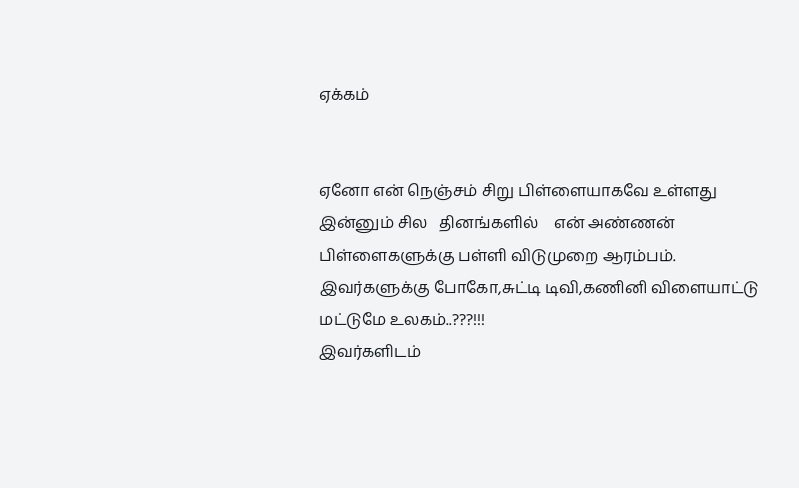ஏக்கம்


ஏனோ என் நெஞ்சம் சிறு பிள்ளையாகவே உள்ளது இன்னும் சில   தினங்களில்    என் அண்ணன் பிள்ளைகளுக்கு பள்ளி விடுமுறை ஆரம்பம்.
இவர்களுக்கு போகோ,சுட்டி டிவி,கணினி விளையாட்டு  மட்டுமே உலகம்..???!!!
இவர்களிடம்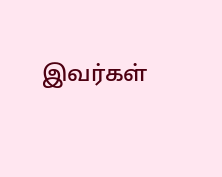இவர்கள்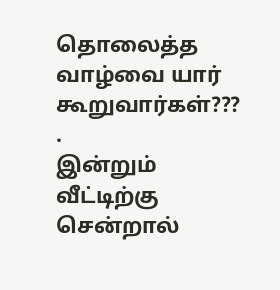தொலைத்த வாழ்வை யார்  கூறுவார்கள்???
.
இன்றும் வீட்டிற்கு சென்றால்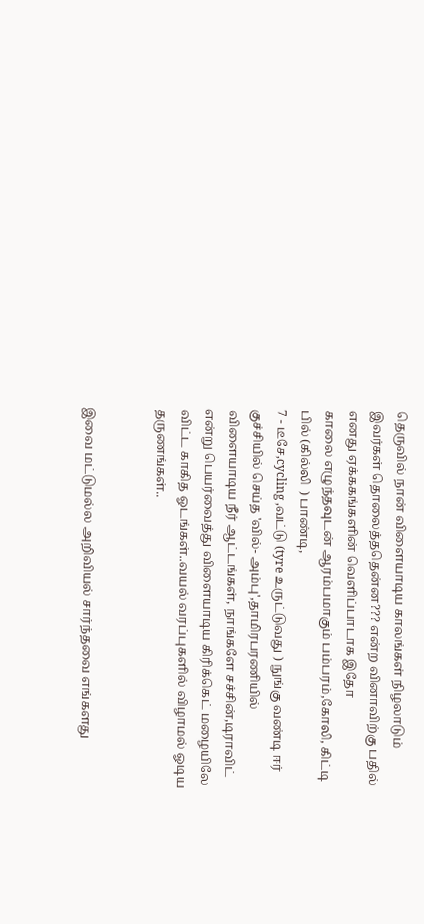தெருவில் நான் விளையாடிய காலங்கள் நிழலாடும்
இவர்கள் தொலைத்ததென்ன??? என்ற வினாவிற்கு பதில் எனது ஏக்ககங்களின் வெளிப்பாடாக இதோ
காலை எழுந்தவுடன் ஆரம்பமாகும் பம்பரம்,கோலி, கிட்டி பில் (கில்லி  ) பாண்டி,
7 - டீசே,cycling ,வட்டு (tyre உருட்டுவது ) நுங்கு வண்டி ஈர் குச்சியில் செய்த 'வில்- அம்பு',தாமிரபரணியில் விளையாடிய நீர் ஆட்டங்கள், நாங்களே சச்சின்,டிராவிட் என்று பெயர்வைத்து விளையாடிய கிரிக்கெட் மழையிலே விட்ட காகித ஓடங்கள்..வயல் வரப்புகளில் விழாமல் ஓடிய தருணங்கள்..


இவை மட்டுமல்ல அறிவியல் சார்ந்தவை எங்களது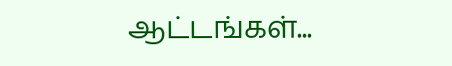ஆட்டங்கள்...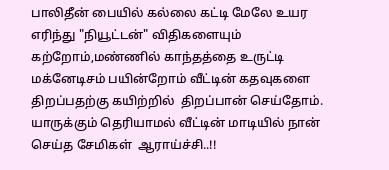பாலிதீன் பையில் கல்லை கட்டி மேலே உயர எரிந்து "நியூட்டன்" விதிகளையும் கற்றோம்,மண்ணில் காந்தத்தை உருட்டி  மக்னேடிசம் பயின்றோம் வீட்டின் கதவுகளை திறப்பதற்கு கயிற்றில்  திறப்பான் செய்தோம்.
யாருக்கும் தெரியாமல் வீட்டின் மாடியில் நான் செய்த சேமிகள்  ஆராய்ச்சி..!!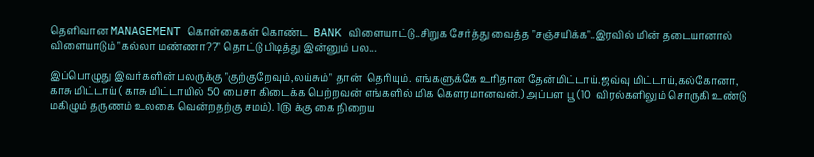தெளிவான MANAGEMENT கொள்கைகள் கொண்ட  BANK விளையாட்டு..சிறுக சேர்த்து வைத்த "சஞ்சயிக்க"..இரவில் மின் தடையானால் விளையாடும் "கல்லா மண்ணா??" தொட்டு பிடித்து இன்னும் பல...

இப்பொழுது இவர்களின் பலருக்கு "குற்குறேவும்,லய்சும்" தான்  தெரியும். எங்களுக்கே உரிதான தேன்மிட்டாய்.ஜவ்வு மிட்டாய்,கல்கோனா, காசு மிட்டாய் ( காசு மிட்டாயில் 50 பைசா கிடைக்க பெற்றவன் எங்களில் மிக கௌரமானவன்.) அப்பள பூ (10  விரல்களிலும் சொருகி உண்டு மகிழும் தருணம் உலகை வென்றதற்கு சமம்). 1௫ க்கு கை நிறைய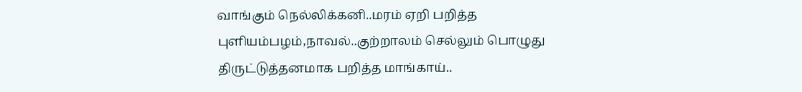வாங்கும் நெல்லிக்கனி..மரம் ஏறி பறித்த புளியம்பழம்,நாவல்..குற்றாலம் செல்லும் பொழுது திருட்டுத்தனமாக பறித்த மாங்காய்..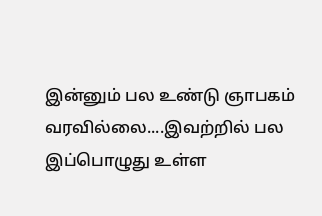இன்னும் பல உண்டு ஞாபகம் வரவில்லை....இவற்றில் பல இப்பொழுது உள்ள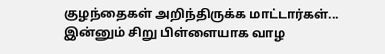குழந்தைகள் அறிந்திருக்க மாட்டார்கள்...
இன்னும் சிறு பிள்ளையாக வாழ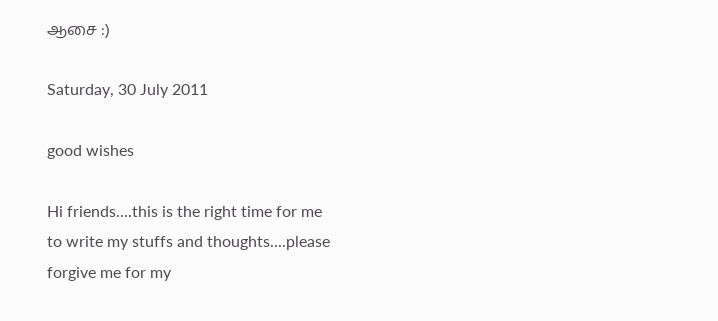ஆசை :)

Saturday, 30 July 2011

good wishes

Hi friends....this is the right time for me to write my stuffs and thoughts....please forgive me for my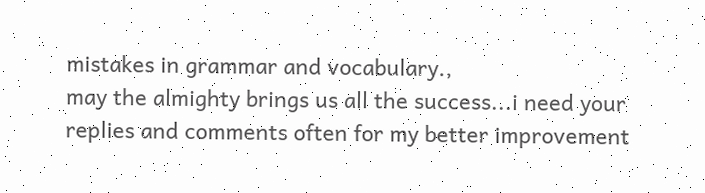mistakes in grammar and vocabulary.,
may the almighty brings us all the success...i need your replies and comments often for my better improvement